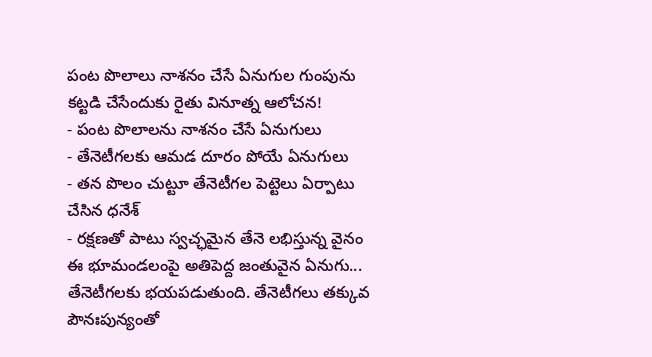పంట పొలాలు నాశనం చేసే ఏనుగుల గుంపును కట్టడి చేసేందుకు రైతు వినూత్న ఆలోచన!
- పంట పొలాలను నాశనం చేసే ఏనుగులు
- తేనెటీగలకు ఆమడ దూరం పోయే ఏనుగులు
- తన పొలం చుట్టూ తేనెటీగల పెట్టెలు ఏర్పాటు చేసిన ధనేశ్
- రక్షణతో పాటు స్వచ్ఛమైన తేనె లభిస్తున్న వైనం
ఈ భూమండలంపై అతిపెద్ద జంతువైన ఏనుగు... తేనెటీగలకు భయపడుతుంది. తేనెటీగలు తక్కువ పౌనఃపున్యంతో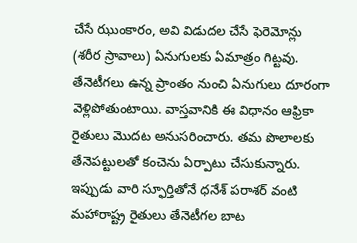చేసే ఝుంకారం, అవి విడుదల చేసే ఫెరెమోన్లు (శరీర స్రావాలు) ఏనుగులకు ఏమాత్రం గిట్టవు. తేనెటీగలు ఉన్న ప్రాంతం నుంచి ఏనుగులు దూరంగా వెళ్లిపోతుంటాయి. వాస్తవానికి ఈ విధానం ఆఫ్రికా రైతులు మొదట అనుసరించారు. తమ పొలాలకు తేనెపట్టులతో కంచెను ఏర్పాటు చేసుకున్నారు.
ఇప్పుడు వారి స్ఫూర్తితోనే ధనేశ్ పరాశర్ వంటి మహారాష్ట్ర రైతులు తేనెటీగల బాట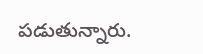పడుతున్నారు.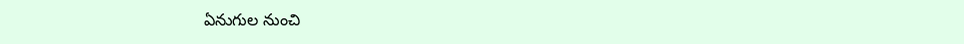ఏనుగుల నుంచి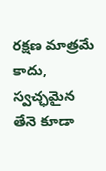రక్షణ మాత్రమే కాదు, స్వచ్ఛమైన తేనె కూడా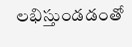లభిస్తుండడంతో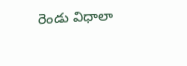రెండు విధాలా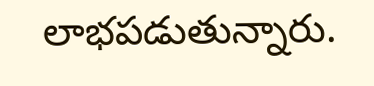లాభపడుతున్నారు.